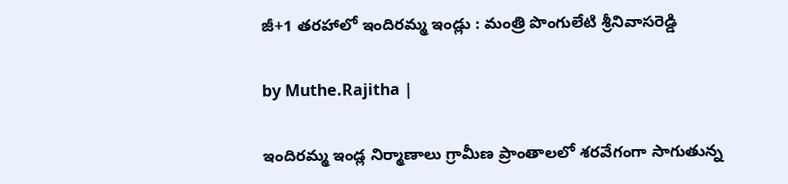జీ+1 తరహాలో ఇందిరమ్మ ఇండ్లు : మంత్రి పొంగులేటి శ్రీ‌నివాస‌రెడ్డి

by Muthe.Rajitha |

ఇందిర‌మ్మ ఇండ్ల నిర్మాణాలు గ్రామీణ ప్రాంతాలలో శరవేగంగా సాగుతున్న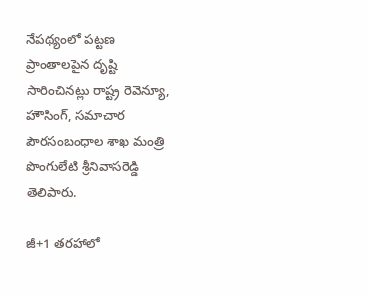నేపథ్యంలో పట్టణ ప్రాంతాలపైన దృష్టి సారించినట్లు రాష్ట్ర రెవెన్యూ, హౌసింగ్‌, సమాచార పౌర‌సంబంధాల శాఖ మంత్రి పొంగులేటి శ్రీ‌నివాస‌రెడ్డి తెలిపారు.

జీ+1 తరహాలో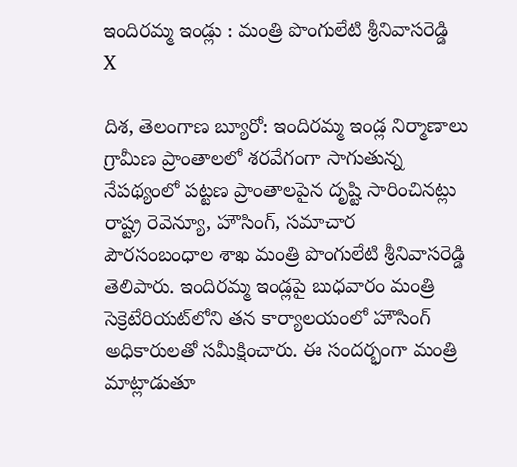ఇందిరమ్మ ఇండ్లు : మంత్రి పొంగులేటి శ్రీ‌నివాస‌రెడ్డి
X

దిశ, తెలంగాణ బ్యూరో: ఇందిర‌మ్మ ఇండ్ల నిర్మాణాలు గ్రామీణ ప్రాంతాలలో శరవేగంగా సాగుతున్న నేపథ్యంలో పట్టణ ప్రాంతాలపైన దృష్టి సారించినట్లు రాష్ట్ర రెవెన్యూ, హౌసింగ్‌, సమాచార పౌర‌సంబంధాల శాఖ మంత్రి పొంగులేటి శ్రీ‌నివాస‌రెడ్డి తెలిపారు. ఇందిర‌మ్మ ఇండ్లపై బుధవారం మంత్రి సెక్రెటేరియట్‌లోని తన కార్యాలయంలో హౌసింగ్ అధికారులతో సమీక్షించారు. ఈ సందర్భంగా మంత్రి మాట్లాడుతూ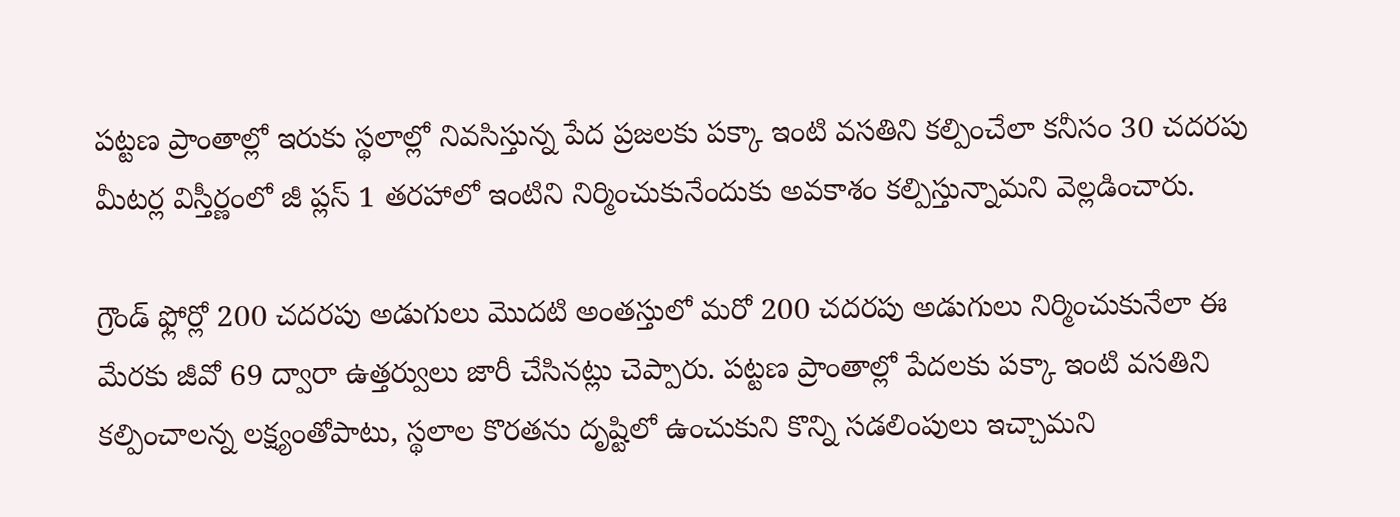పట్టణ ప్రాంతాల్లో ఇరుకు స్థలాల్లో నివసిస్తున్న పేద ప్రజలకు పక్కా ఇంటి వసతిని కల్పించేలా కనీసం 30 చదరపు మీటర్ల విస్తీర్ణంలో జీ ప్లస్ 1 తరహాలో ఇంటిని నిర్మించుకునేందుకు అవకాశం కల్పిస్తున్నామని వెల్లడించారు.

గ్రౌండ్ ఫ్లోర్లో 200 చదరపు అడుగులు మొదటి అంతస్తులో మరో 200 చదరపు అడుగులు నిర్మించుకునేలా ఈ మేరకు జీవో 69 ద్వారా ఉత్తర్వులు జారీ చేసినట్లు చెప్పారు. పట్టణ ప్రాంతాల్లో పేదలకు పక్కా ఇంటి వసతిని కల్పించాలన్న లక్ష్యంతోపాటు, స్థలాల కొరతను దృష్టిలో ఉంచుకుని కొన్ని సడలింపులు ఇచ్చామని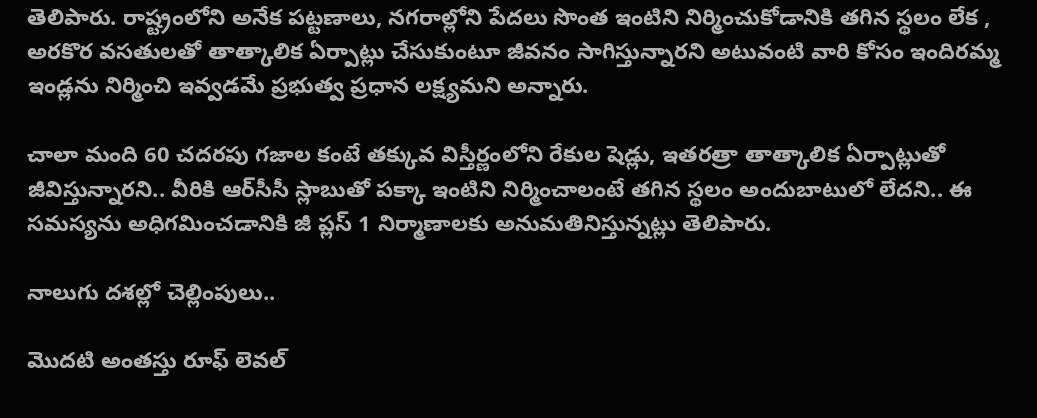తెలిపారు. రాష్ట్రంలోని అనేక పట్టణాలు, నగరాల్లోని పేదలు సొంత ఇంటిని నిర్మించుకోడానికి తగిన స్థలం లేక , అరకొర వసతులతో తాత్కాలిక ఏర్పాట్లు చేసుకుంటూ జీవనం సాగిస్తున్నారని అటువంటి వారి కోసం ఇందిరమ్మ ఇండ్లను నిర్మించి ఇవ్వడమే ప్రభుత్వ ప్రధాన లక్ష్యమని అన్నారు.

చాలా మంది 60 చదరపు గజాల కంటే తక్కువ విస్తీర్ణంలోని రేకుల షెడ్లు, ఇతరత్రా తాత్కాలిక ఏర్పాట్లుతో జీవిస్తున్నారని.. వీరికి ఆర్‌సీసీ స్లాబుతో పక్కా ఇంటిని నిర్మించాలంటే తగిన స్థలం అందుబాటులో లేదని.. ఈ సమస్యను అధిగమించడానికి జీ ప్లస్ 1 నిర్మాణాలకు అనుమతినిస్తున్నట్లు తెలిపారు.

నాలుగు దశల్లో చెల్లింపులు..

మొదటి అంతస్తు రూఫ్ లెవల్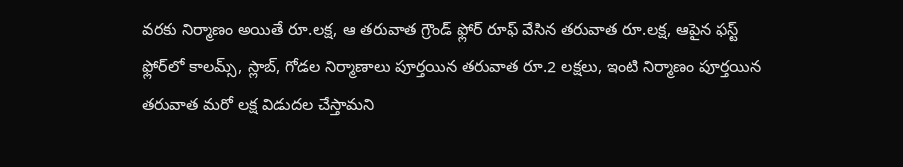వరకు నిర్మాణం అయితే రూ.లక్ష, ఆ తరువాత గ్రౌండ్ ఫ్లోర్ రూఫ్ వేసిన తరువాత రూ.లక్ష, ఆపైన ఫస్ట్ ఫ్లోర్‌లో కాలమ్స్, స్లాబ్, గోడల నిర్మాణాలు పూర్తయిన తరువాత రూ.2 లక్షలు, ఇంటి నిర్మాణం పూర్తయిన తరువాత మరో లక్ష విడుదల చేస్తామని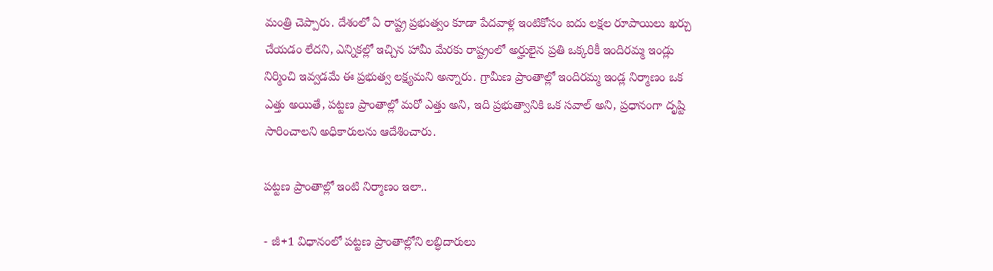మంత్రి చెప్పారు. దేశంలో ఏ రాష్ట్ర ప్రభుత్వం కూడా పేద‌వాళ్ల ఇంటికోసం ఐదు ల‌క్షల రూపాయిలు ఖ‌ర్చు చేయ‌డం లేద‌ని, ఎన్నిక‌ల్లో ఇచ్చిన హామీ మేర‌కు రాష్ట్రంలో అర్హులైన ప్రతి ఒక్కరికీ ఇందిర‌మ్మ ఇండ్లు నిర్మించి ఇవ్వడ‌మే ఈ ప్రభుత్వ ల‌క్ష్యమ‌ని అన్నారు. గ్రామీణ ప్రాంతాల్లో ఇందిరమ్మ ఇండ్ల నిర్మాణం ఒక ఎత్తు అయితే, పట్టణ ప్రాంతాల్లో మరో ఎత్తు అని, ఇది ప్రభుత్వానికి ఒక సవాల్ అని, ప్రధానంగా దృష్టి సారించాలని అధికారులను ఆదేశించారు.

పట్టణ ప్రాంతాల్లో ఇంటి నిర్మాణం ఇలా..

- జీ+1 విధానంలో పట్టణ ప్రాంతాల్లోని లబ్ధిదారులు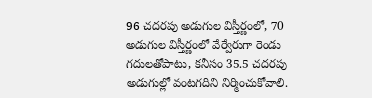96 చదరపు అడుగుల విస్తీర్ణంలో, 70 అడుగుల విస్తీర్ణంలో వేర్వేరుగా రెండు గదులతోపాటు, కనీసం 35.5 చదరపు అడుగుల్లో వంటగదిని నిర్మించుకోవాలి.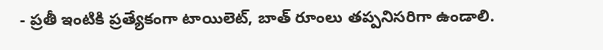- ప్రతీ ఇంటికి ప్రత్యేకంగా టాయిలెట్, బాత్ రూంలు తప్పనిసరిగా ఉండాలి.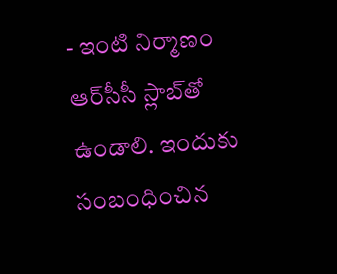- ఇంటి నిర్మాణం ఆర్‌సీసీ స్లాబ్‌తో ఉండాలి. ఇందుకు సంబంధించిన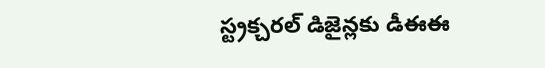స్ట్రక్చరల్ డిజైన్లకు డీఈఈ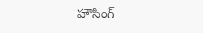హౌసింగ్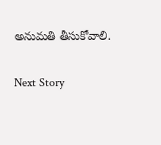అనుమతి తీసుకోవాలి.

Next Story